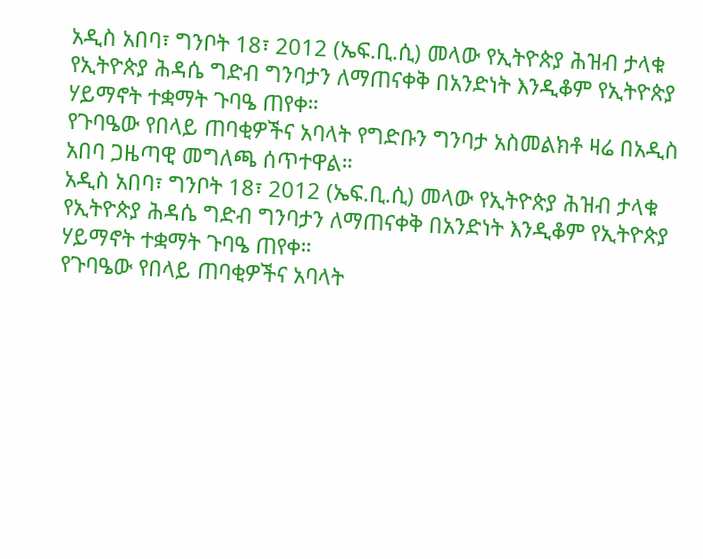አዲስ አበባ፣ ግንቦት 18፣ 2012 (ኤፍ.ቢ.ሲ) መላው የኢትዮጵያ ሕዝብ ታላቁ የኢትዮጵያ ሕዳሴ ግድብ ግንባታን ለማጠናቀቅ በአንድነት እንዲቆም የኢትዮጵያ ሃይማኖት ተቋማት ጉባዔ ጠየቀ።
የጉባዔው የበላይ ጠባቂዎችና አባላት የግድቡን ግንባታ አስመልክቶ ዛሬ በአዲስ አበባ ጋዜጣዊ መግለጫ ሰጥተዋል።
አዲስ አበባ፣ ግንቦት 18፣ 2012 (ኤፍ.ቢ.ሲ) መላው የኢትዮጵያ ሕዝብ ታላቁ የኢትዮጵያ ሕዳሴ ግድብ ግንባታን ለማጠናቀቅ በአንድነት እንዲቆም የኢትዮጵያ ሃይማኖት ተቋማት ጉባዔ ጠየቀ።
የጉባዔው የበላይ ጠባቂዎችና አባላት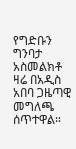የግድቡን ግንባታ አስመልክቶ ዛሬ በአዲስ አበባ ጋዜጣዊ መግለጫ ሰጥተዋል።